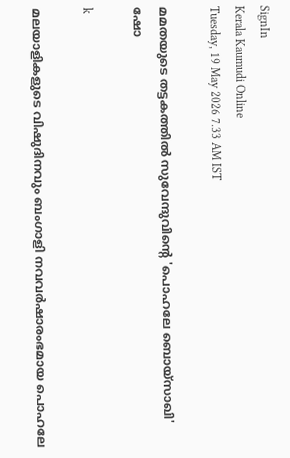SignIn
Kerala Kaumudi Online
Tuesday, 19 May 2026 7.33 AM IST

മമതയുടെ തട്ടകത്തിൽ സുവേന്ദുവിന്റെ 'പൊഹലേ ബൊയ്സാഖി' ഷോ

k

മലയാളികളുടെ വിഷുദിനവും ബംഗാളി നവവർഷാരംഭമായ പൊഹലേ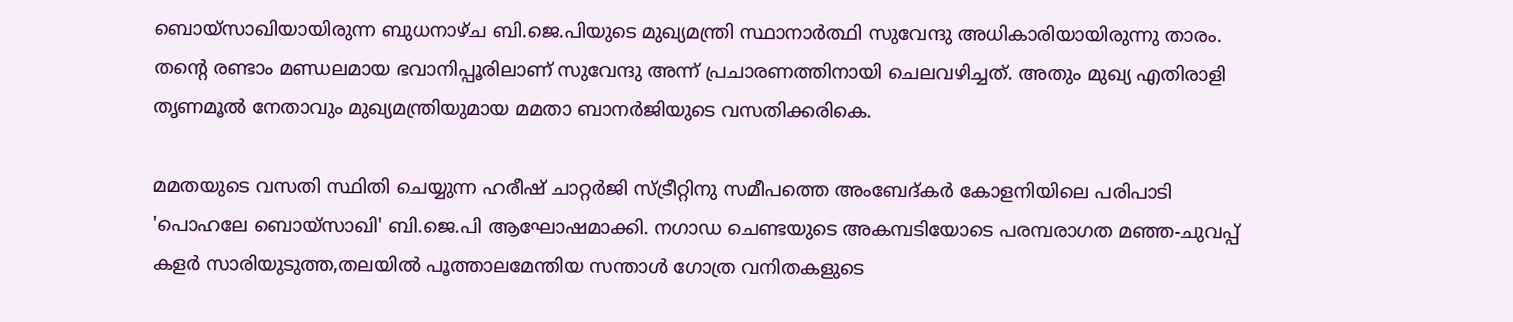ബൊയ്സാഖിയായിരുന്ന ബുധനാഴ്ച ബി.ജെ.പിയുടെ മുഖ്യമന്ത്രി സ്ഥാനാർത്ഥി സുവേന്ദു അധികാരിയായിരുന്നു താരം. തന്റെ രണ്ടാം മണ്ഡലമായ ഭവാനിപ്പൂരിലാണ് സുവേന്ദു അന്ന് പ്രചാരണത്തിനായി ചെലവഴിച്ചത്. അതും മുഖ്യ എതിരാളി തൃണമൂൽ നേതാവും മുഖ്യമന്ത്രിയുമായ മമതാ ബാനർജിയുടെ വസതിക്കരികെ.

മമതയുടെ വസതി സ്ഥിതി ചെയ്യുന്ന ഹരീഷ് ചാറ്റർജി സ്‌ട്രീറ്റിനു സമീപത്തെ അംബേദ്‌കർ കോളനിയിലെ പരിപാടി 'പൊഹലേ ബൊയ്സാഖി' ബി.ജെ.പി ആഘോഷമാക്കി. നഗാഡ ചെണ്ടയുടെ അകമ്പടിയോടെ പരമ്പരാഗത മഞ്ഞ-ചുവപ്പ് കളർ സാരിയുടുത്ത,തലയിൽ പൂത്താലമേന്തിയ സന്താൾ ഗോത്ര വനിതകളുടെ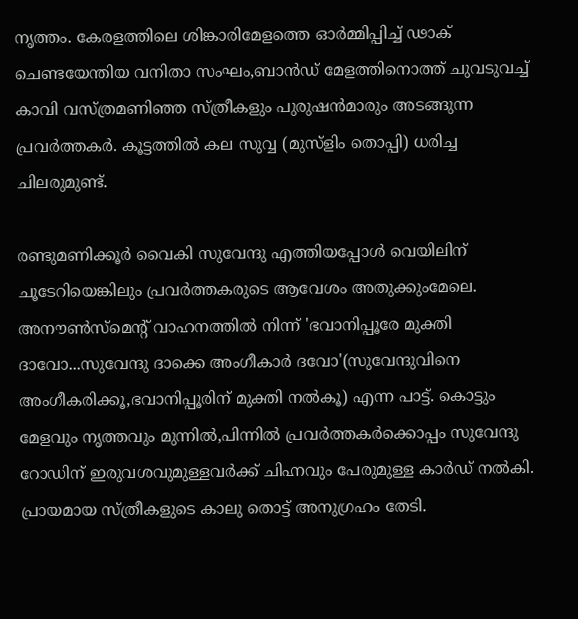നൃത്തം. കേരളത്തിലെ ശിങ്കാരിമേളത്തെ ഓർമ്മിപ്പിച്ച് ഢാക് ചെണ്ടയേന്തിയ വനിതാ സംഘം,ബാൻഡ് മേളത്തിനൊത്ത് ചുവടുവച്ച് കാവി വസ്‌ത്രമണിഞ്ഞ സ്‌ത്രീകളും പുരുഷൻമാരും അടങ്ങുന്ന പ്രവർത്തകർ. കൂട്ടത്തിൽ കല സുവ്വ (മുസ്ളിം തൊപ്പി) ധരിച്ച ചിലരുമുണ്ട്.

രണ്ടുമണിക്കൂർ വൈകി സുവേന്ദു എത്തിയപ്പോൾ വെയിലിന് ചൂടേറിയെങ്കിലും പ്രവർത്തകരുടെ ആവേശം അതുക്കുംമേലെ. അനൗൺസ്‌മെന്റ് വാഹനത്തിൽ നിന്ന് 'ഭവാനിപ്പൂരേ മുക്തി ദാവോ...സുവേന്ദു ദാക്കെ അംഗീകാർ ദവോ'(സുവേന്ദുവിനെ അംഗീകരിക്കൂ,ഭവാനിപ്പൂരിന് മുക്തി നൽകൂ) എന്ന പാട്ട്. കൊട്ടും മേളവും നൃത്തവും മുന്നിൽ,പിന്നിൽ പ്രവർത്തകർക്കൊപ്പം സുവേന്ദു റോഡിന് ഇരുവശവുമുള്ളവർക്ക് ചിഹ്നവും പേരുമുള്ള കാർഡ് നൽകി. പ്രായമായ സ്‌ത്രീകളുടെ കാലു തൊട്ട് അനുഗ്രഹം തേടി.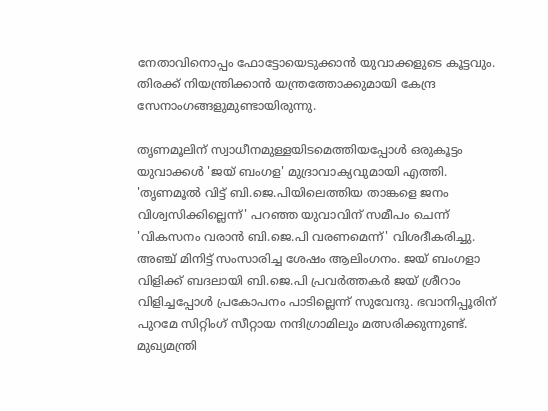നേതാവിനൊപ്പം ഫോട്ടോയെടുക്കാൻ യുവാക്കളുടെ കൂട്ടവും. തിരക്ക് നിയന്ത്രിക്കാൻ യന്ത്രത്തോക്കുമായി കേന്ദ്ര സേനാംഗങ്ങളുമുണ്ടായിരുന്നു.

തൃണമൂലിന് സ്വാധീനമുള്ളയിടമെത്തിയപ്പോൾ ഒരുകൂട്ടം യുവാക്കൾ 'ജയ് ബംഗള' മുദ്രാവാക്യവുമായി എത്തി. 'തൃണമൂൽ വിട്ട് ബി.ജെ.പിയിലെത്തിയ താങ്കളെ ജനം വിശ്വസിക്കില്ലെന്ന്' പറഞ്ഞ യുവാവിന് സമീപം ചെന്ന് 'വികസനം വരാൻ ബി.ജെ.പി വരണമെന്ന്' വിശദീകരിച്ചു. അഞ്ച് മിനിട്ട് സംസാരിച്ച ശേഷം ആലിംഗനം. ജയ് ബംഗളാ വിളിക്ക് ബദലായി ബി.ജെ.പി പ്രവർത്തകർ ജയ് ശ്രീറാം വിളിച്ചപ്പോൾ പ്രകോപനം പാടില്ലെന്ന് സുവേന്ദു. ഭവാനിപ്പൂരിന് പുറമേ സിറ്റിംഗ് സീറ്റായ നന്ദിഗ്രാമിലും മത്സരിക്കുന്നുണ്ട്. മുഖ്യമന്ത്രി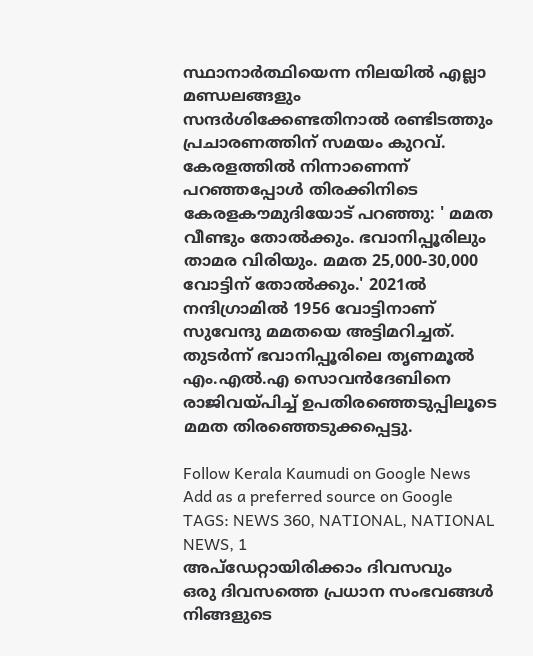സ്ഥാനാർത്ഥിയെന്ന നിലയിൽ എല്ലാ മണ്ഡലങ്ങളും സന്ദർശിക്കേണ്ടതിനാൽ രണ്ടിടത്തും പ്രചാരണത്തിന് സമയം കുറവ്. കേരളത്തിൽ നിന്നാണെന്ന് പറഞ്ഞപ്പോൾ തിരക്കിനിടെ കേരളകൗമുദിയോട് പറഞ്ഞു: ' മമത വീണ്ടും തോൽക്കും. ഭവാനിപ്പൂരിലും താമര വിരിയും. മമത 25,000-30,000 വോട്ടിന് തോൽക്കും.' 2021ൽ നന്ദിഗ്രാമിൽ 1956 വോട്ടിനാണ് സുവേന്ദു മമതയെ അട്ടിമറിച്ചത്. തുടർന്ന് ഭവാനിപ്പൂരിലെ തൃണമൂൽ എം.എൽ.എ സൊവൻദേബിനെ രാജിവയ്‌പിച്ച് ഉപതിരഞ്ഞെടുപ്പിലൂടെ മമത തിരഞ്ഞെടുക്കപ്പെട്ടു.

Follow Kerala Kaumudi on Google News Add as a preferred source on Google
TAGS: NEWS 360, NATIONAL, NATIONAL NEWS, 1
അപ്ഡേറ്റായിരിക്കാം ദിവസവും
ഒരു ദിവസത്തെ പ്രധാന സംഭവങ്ങൾ നിങ്ങളുടെ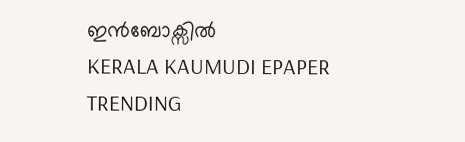ഇൻബോക്സിൽ
KERALA KAUMUDI EPAPER
TRENDING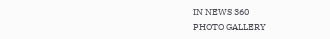IN NEWS 360
PHOTO GALLERY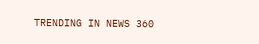TRENDING IN NEWS 360